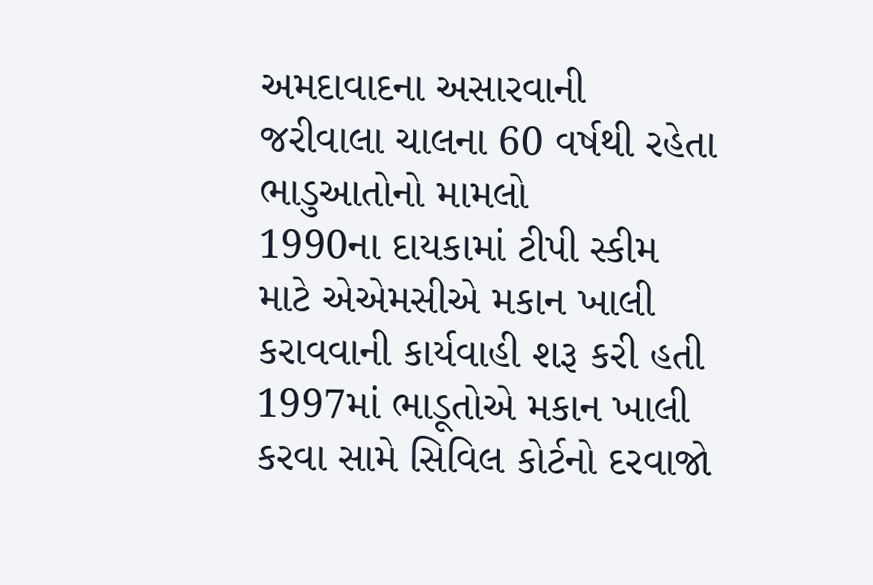અમદાવાદના અસારવાની જરીવાલા ચાલના 60 વર્ષથી રહેતા ભાડુઆતોનો મામલો
1990ના દાયકામાં ટીપી સ્કીમ માટે એએમસીએ મકાન ખાલી કરાવવાની કાર્યવાહી શરૂ કરી હતી
1997માં ભાડૂતોએ મકાન ખાલી કરવા સામે સિવિલ કોર્ટનો દરવાજો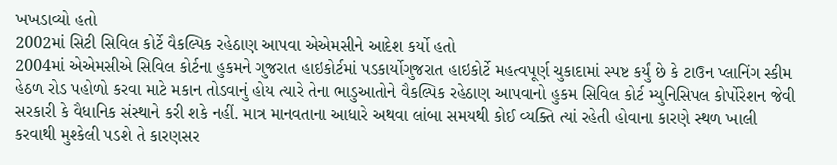ખખડાવ્યો હતો
2002માં સિટી સિવિલ કોર્ટે વૈકલ્પિક રહેઠાણ આપવા એએમસીને આદેશ કર્યો હતો
2004માં એએમસીએ સિવિલ કોર્ટના હુકમને ગુજરાત હાઇકોર્ટમાં પડકાર્યોગુજરાત હાઇકોર્ટે મહત્વપૂર્ણ ચુકાદામાં સ્પષ્ટ કર્યું છે કે ટાઉન પ્લાનિંગ સ્કીમ હેઠળ રોડ પહોળો કરવા માટે મકાન તોડવાનું હોય ત્યારે તેના ભાડુઆતોને વૈકલ્પિક રહેઠાણ આપવાનો હુકમ સિવિલ કોર્ટ મ્યુનિસિપલ કોર્પોરેશન જેવી સરકારી કે વૈધાનિક સંસ્થાને કરી શકે નહીં. માત્ર માનવતાના આધારે અથવા લાંબા સમયથી કોઈ વ્યક્તિ ત્યાં રહેતી હોવાના કારણે સ્થળ ખાલી કરવાથી મુશ્કેલી પડશે તે કારણસર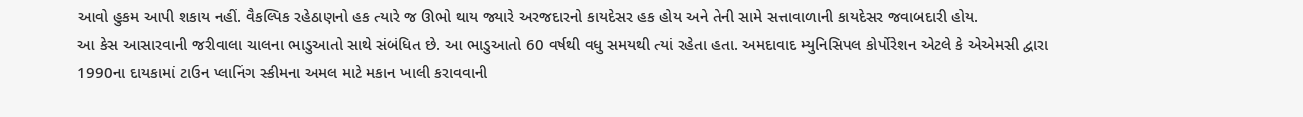આવો હુકમ આપી શકાય નહીં. વૈકલ્પિક રહેઠાણનો હક ત્યારે જ ઊભો થાય જ્યારે અરજદારનો કાયદેસર હક હોય અને તેની સામે સત્તાવાળાની કાયદેસર જવાબદારી હોય.
આ કેસ આસારવાની જરીવાલા ચાલના ભાડુઆતો સાથે સંબંધિત છે. આ ભાડુઆતો 60 વર્ષથી વધુ સમયથી ત્યાં રહેતા હતા. અમદાવાદ મ્યુનિસિપલ કોર્પોરેશન એટલે કે એએમસી દ્વારા 1990ના દાયકામાં ટાઉન પ્લાનિંગ સ્કીમના અમલ માટે મકાન ખાલી કરાવવાની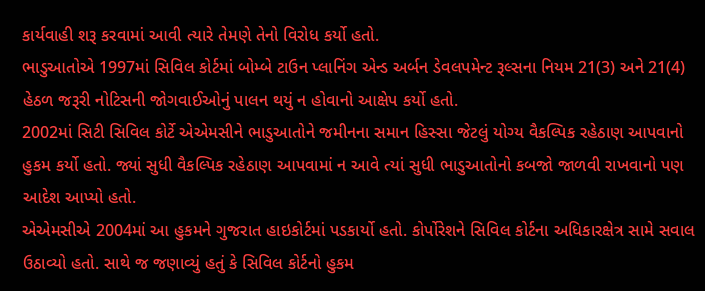કાર્યવાહી શરૂ કરવામાં આવી ત્યારે તેમણે તેનો વિરોધ કર્યો હતો.
ભાડુઆતોએ 1997માં સિવિલ કોર્ટમાં બોમ્બે ટાઉન પ્લાનિંગ એન્ડ અર્બન ડેવલપમેન્ટ રૂલ્સના નિયમ 21(3) અને 21(4) હેઠળ જરૂરી નોટિસની જોગવાઈઓનું પાલન થયું ન હોવાનો આક્ષેપ કર્યો હતો.
2002માં સિટી સિવિલ કોર્ટે એએમસીને ભાડુઆતોને જમીનના સમાન હિસ્સા જેટલું યોગ્ય વૈકલ્પિક રહેઠાણ આપવાનો હુકમ કર્યો હતો. જ્યાં સુધી વૈકલ્પિક રહેઠાણ આપવામાં ન આવે ત્યાં સુધી ભાડુઆતોનો કબજો જાળવી રાખવાનો પણ આદેશ આપ્યો હતો.
એએમસીએ 2004માં આ હુકમને ગુજરાત હાઇકોર્ટમાં પડકાર્યો હતો. કોર્પોરેશને સિવિલ કોર્ટના અધિકારક્ષેત્ર સામે સવાલ ઉઠાવ્યો હતો. સાથે જ જણાવ્યું હતું કે સિવિલ કોર્ટનો હુકમ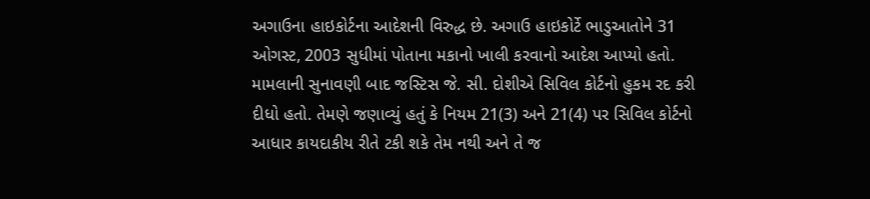અગાઉના હાઇકોર્ટના આદેશની વિરુદ્ધ છે. અગાઉ હાઇકોર્ટે ભાડુઆતોને 31 ઓગસ્ટ, 2003 સુધીમાં પોતાના મકાનો ખાલી કરવાનો આદેશ આપ્યો હતો.
મામલાની સુનાવણી બાદ જસ્ટિસ જે. સી. દોશીએ સિવિલ કોર્ટનો હુકમ રદ કરી દીધો હતો. તેમણે જણાવ્યું હતું કે નિયમ 21(3) અને 21(4) પર સિવિલ કોર્ટનો આધાર કાયદાકીય રીતે ટકી શકે તેમ નથી અને તે જ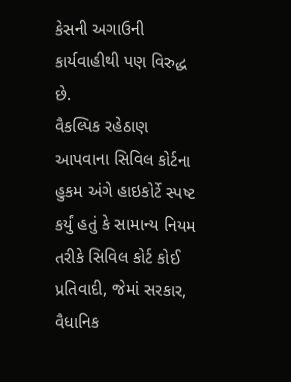કેસની અગાઉની કાર્યવાહીથી પણ વિરુદ્ધ છે.
વૈકલ્પિક રહેઠાણ આપવાના સિવિલ કોર્ટના હુકમ અંગે હાઇકોર્ટે સ્પષ્ટ કર્યું હતું કે સામાન્ય નિયમ તરીકે સિવિલ કોર્ટ કોઈ પ્રતિવાદી, જેમાં સરકાર, વૈધાનિક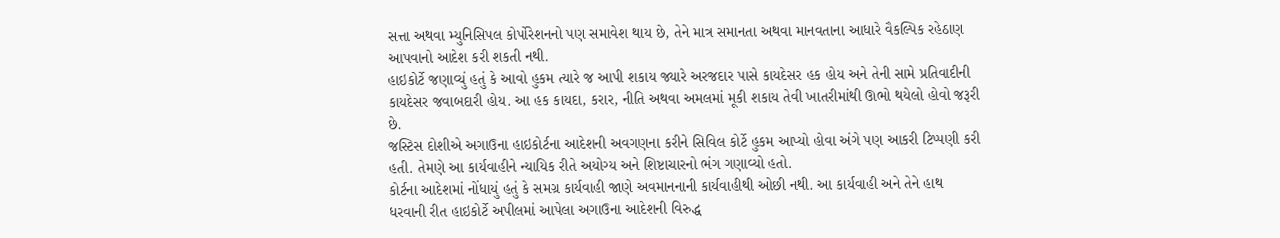સત્તા અથવા મ્યુનિસિપલ કોર્પોરેશનનો પણ સમાવેશ થાય છે, તેને માત્ર સમાનતા અથવા માનવતાના આધારે વૈકલ્પિક રહેઠાણ આપવાનો આદેશ કરી શકતી નથી.
હાઇકોર્ટે જણાવ્યું હતું કે આવો હુકમ ત્યારે જ આપી શકાય જ્યારે અરજદાર પાસે કાયદેસર હક હોય અને તેની સામે પ્રતિવાદીની કાયદેસર જવાબદારી હોય. આ હક કાયદા, કરાર, નીતિ અથવા અમલમાં મૂકી શકાય તેવી ખાતરીમાંથી ઊભો થયેલો હોવો જરૂરી છે.
જસ્ટિસ દોશીએ અગાઉના હાઇકોર્ટના આદેશની અવગણના કરીને સિવિલ કોર્ટે હુકમ આપ્યો હોવા અંગે પણ આકરી ટિપ્પણી કરી હતી. તેમણે આ કાર્યવાહીને ન્યાયિક રીતે અયોગ્ય અને શિષ્ટાચારનો ભંગ ગણાવ્યો હતો.
કોર્ટના આદેશમાં નોંધાયું હતું કે સમગ્ર કાર્યવાહી જાણે અવમાનનાની કાર્યવાહીથી ઓછી નથી. આ કાર્યવાહી અને તેને હાથ ધરવાની રીત હાઇકોર્ટે અપીલમાં આપેલા અગાઉના આદેશની વિરુદ્ધ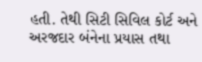હતી. તેથી સિટી સિવિલ કોર્ટ અને અરજદાર બંનેના પ્રયાસ તથા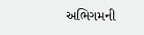અભિગમની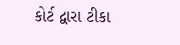કોર્ટ દ્વારા ટીકા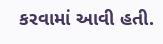કરવામાં આવી હતી.